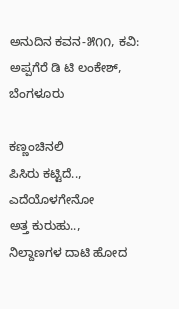ಅನುದಿನ‌ ಕವನ-೫೧೧, ಕವಿ: ಅಪ್ಪಗೆರೆ ಡಿ ಟಿ ಲಂಕೇಶ್, ಬೆಂಗಳೂರು

ಕಣ್ಣಂಚಿನಲಿ
ಪಿಸಿರು ಕಟ್ಟಿದೆ..,
ಎದೆಯೊಳಗೇನೋ
ಅತ್ತ ಕುರುಹು..,
ನಿಲ್ದಾಣಗಳ ದಾಟಿ ಹೋದ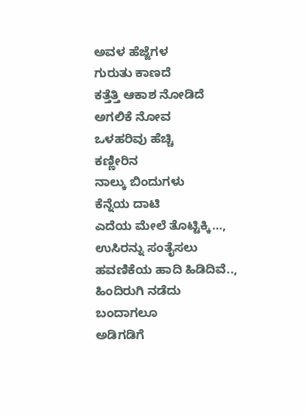ಅವಳ ಹೆಜ್ಜೆಗಳ
ಗುರುತು ಕಾಣದೆ
ಕತ್ತೆತ್ತಿ ಆಕಾಶ ನೋಡಿದೆ
ಅಗಲಿಕೆ ನೋವ
ಒಳಹರಿವು ಹೆಚ್ಚಿ
ಕಣ್ಣೀರಿನ
ನಾಲ್ಕು ಬಿಂದುಗಳು
ಕೆನ್ನೆಯ ದಾಟಿ
ಎದೆಯ ಮೇಲೆ ತೊಟ್ಟಿಕ್ಕಿ…,
ಉಸಿರನ್ನು ಸಂತೈಸಲು
ಹವಣಿಕೆಯ ಹಾದಿ ಹಿಡಿದಿವೆ..,
ಹಿಂದಿರುಗಿ ನಡೆದು
ಬಂದಾಗಲೂ
ಅಡಿಗಡಿಗೆ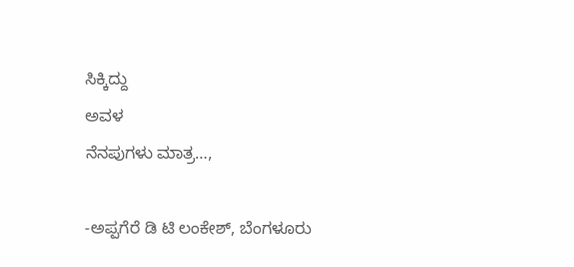ಸಿಕ್ಕಿದ್ದು
ಅವಳ
ನೆನಪುಗಳು ಮಾತ್ರ…,

-ಅಪ್ಪಗೆರೆ ಡಿ ಟಿ ಲಂಕೇಶ್, ಬೆಂಗಳೂರು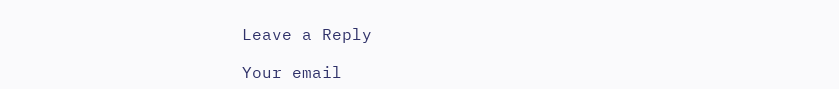Leave a Reply

Your email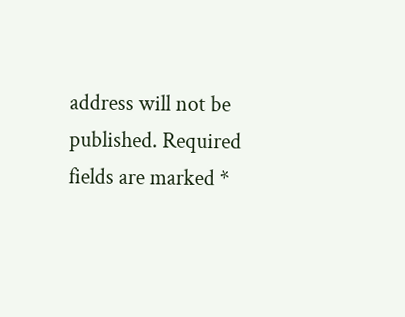address will not be published. Required fields are marked *